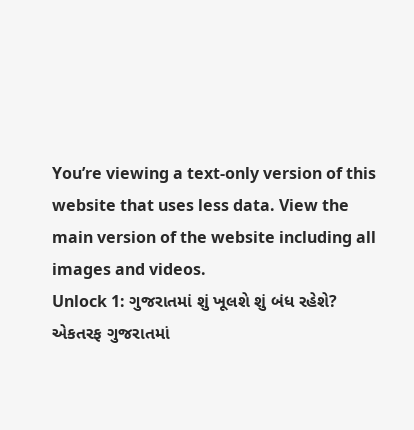You’re viewing a text-only version of this website that uses less data. View the main version of the website including all images and videos.
Unlock 1: ગુજરાતમાં શું ખૂલશે શું બંધ રહેશે?
એકતરફ ગુજરાતમાં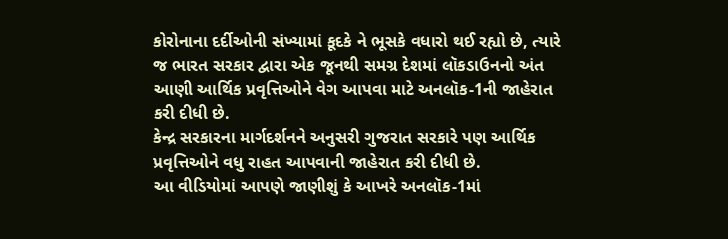કોરોનાના દર્દીઓની સંખ્યામાં કૂદકે ને ભૂસકે વધારો થઈ રહ્યો છે, ત્યારે જ ભારત સરકાર દ્વારા એક જૂનથી સમગ્ર દેશમાં લૉકડાઉનનો અંત આણી આર્થિક પ્રવૃત્તિઓને વેગ આપવા માટે અનલૉક-1ની જાહેરાત કરી દીધી છે.
કેન્દ્ર સરકારના માર્ગદર્શનને અનુસરી ગુજરાત સરકારે પણ આર્થિક પ્રવૃત્તિઓને વધુ રાહત આપવાની જાહેરાત કરી દીધી છે.
આ વીડિયોમાં આપણે જાણીશું કે આખરે અનલૉક-1માં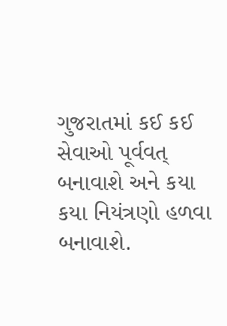ગુજરાતમાં કઈ કઈ સેવાઓ પૂર્વવત્ બનાવાશે અને કયા કયા નિયંત્રણો હળવા બનાવાશે.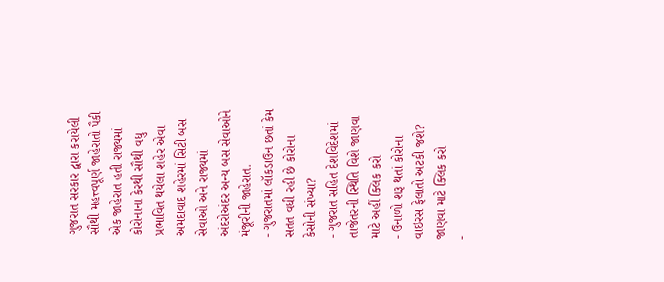ગુજરાત સરકાર દ્વારા કરાયેલી સૌથી મહત્ત્વપૂર્ણ જાહેરાતો પૈકી એક જાહેરાત હતી રાજ્યમાં કોરોનાના કેરથી સૌથી વધુ પ્રભાવિત થયેલા શહેર એવા અમદાવાદ શહેરમાં સિટી બસ સેવાઓ અને રાજ્યમાં અંદરોઅંદર અન્ય બસ સેવાઓને મંજૂરીની જાહેરાત.
- ગુજરાતમાં લૉકડાઉન છતાં કેમ સતત વધી રહી છે કોરોના કેસોની સંખ્યા?
- ગુજરાત સહિત દેશવિદેશમાં તાજેતરની સ્થિતિ વિશે જાણવા માટે અહીં ક્લિક કરો
- ઉનાળો શરૂ થતાં કોરોના વાઇરસ ફેલાતો અટકી જશે? જાણવા માટે ક્લિક કરો
-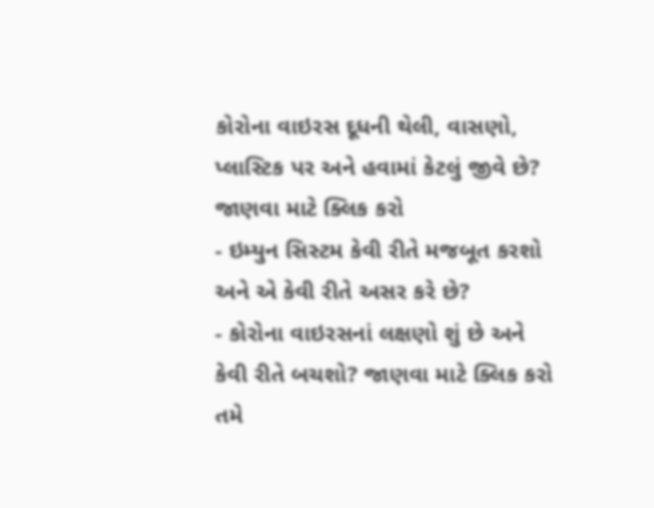કોરોના વાઇરસ દૂધની થેલી, વાસણો, પ્લાસ્ટિક પર અને હવામાં કેટલું જીવે છે? જાણવા માટે ક્લિક કરો
- ઇમ્યુન સિસ્ટમ કેવી રીતે મજબૂત કરશો અને એ કેવી રીતે અસર કરે છે?
- કોરોના વાઇરસનાં લક્ષણો શું છે અને કેવી રીતે બચશો? જાણવા માટે ક્લિક કરો
તમે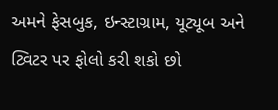અમને ફેસબુક, ઇન્સ્ટાગ્રામ, યૂટ્યૂબ અને ટ્વિટર પર ફોલો કરી શકો છો